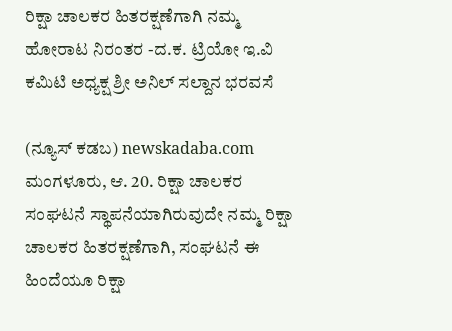ರಿಕ್ಷಾ ಚಾಲಕರ ಹಿತರಕ್ಷಣೆಗಾಗಿ ನಮ್ಮ ಹೋರಾಟ ನಿರಂತರ -ದ.ಕ. ಟ್ರಿಯೋ ಇ.ವಿ ಕಮಿಟಿ ಅಧ್ಯಕ್ಷ ಶ್ರೀ ಅನಿಲ್ ಸಲ್ದಾನ ಭರವಸೆ

(ನ್ಯೂಸ್ ಕಡಬ) newskadaba.com ಮಂಗಳೂರು, ಆ. 20. ರಿಕ್ಷಾ ಚಾಲಕರ ಸಂಘಟನೆ ಸ್ಥಾಪನೆಯಾಗಿರುವುದೇ ನಮ್ಮ ರಿಕ್ಷಾ ಚಾಲಕರ ಹಿತರಕ್ಷಣೆಗಾಗಿ, ಸಂಘಟನೆ ಈ ಹಿಂದೆಯೂ ರಿಕ್ಷಾ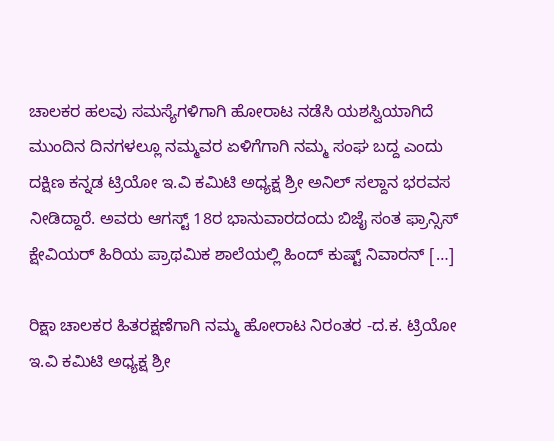ಚಾಲಕರ ಹಲವು ಸಮಸ್ಯೆಗಳಿಗಾಗಿ ಹೋರಾಟ ನಡೆಸಿ ಯಶಸ್ವಿಯಾಗಿದೆ ಮುಂದಿನ ದಿನಗಳಲ್ಲೂ ನಮ್ಮವರ ಏಳಿಗೆಗಾಗಿ ನಮ್ಮ ಸಂಘ ಬದ್ದ ಎಂದು ದಕ್ಷಿಣ ಕನ್ನಡ ಟ್ರಿಯೋ ಇ.ವಿ ಕಮಿಟಿ ಅಧ್ಯಕ್ಷ ಶ್ರೀ ಅನಿಲ್ ಸಲ್ದಾನ ಭರವಸ ನೀಡಿದ್ದಾರೆ. ಅವರು ಆಗಸ್ಟ್ 18ರ ಭಾನುವಾರದಂದು ಬಿಜೈ ಸಂತ ಫ್ರಾನ್ಸಿಸ್ ಕ್ಷೇವಿಯರ್ ಹಿರಿಯ ಪ್ರಾಥಮಿಕ ಶಾಲೆಯಲ್ಲಿ ಹಿಂದ್ ಕುಷ್ಟ್ ನಿವಾರನ್ […]

ರಿಕ್ಷಾ ಚಾಲಕರ ಹಿತರಕ್ಷಣೆಗಾಗಿ ನಮ್ಮ ಹೋರಾಟ ನಿರಂತರ -ದ.ಕ. ಟ್ರಿಯೋ ಇ.ವಿ ಕಮಿಟಿ ಅಧ್ಯಕ್ಷ ಶ್ರೀ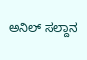ಅನಿಲ್ ಸಲ್ದಾನ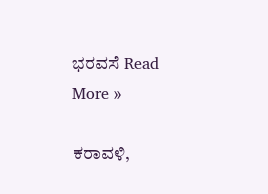ಭರವಸೆ Read More »

ಕರಾವಳಿ,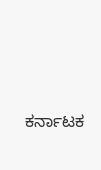ಕರ್ನಾಟಕ